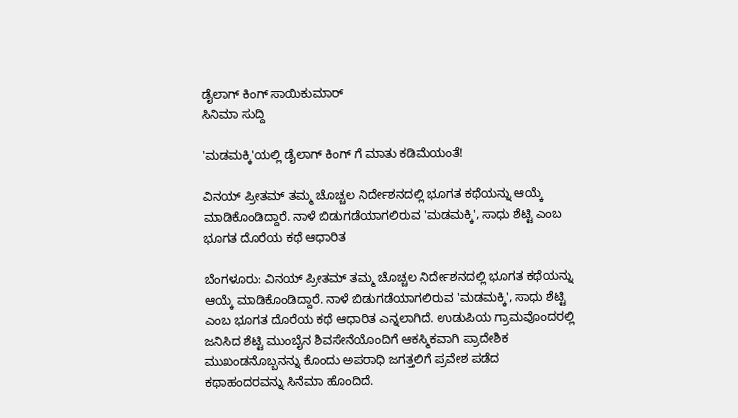ಡೈಲಾಗ್ ಕಿಂಗ್ ಸಾಯಿಕುಮಾರ್
ಸಿನಿಮಾ ಸುದ್ದಿ

'ಮಡಮಕ್ಕಿ'ಯಲ್ಲಿ ಡೈಲಾಗ್ ಕಿಂಗ್ ಗೆ ಮಾತು ಕಡಿಮೆಯಂತೆ!

ವಿನಯ್ ಪ್ರೀತಮ್ ತಮ್ಮ ಚೊಚ್ಚಲ ನಿರ್ದೇಶನದಲ್ಲಿ ಭೂಗತ ಕಥೆಯನ್ನು ಆಯ್ಕೆ ಮಾಡಿಕೊಂಡಿದ್ದಾರೆ. ನಾಳೆ ಬಿಡುಗಡೆಯಾಗಲಿರುವ 'ಮಡಮಕ್ಕಿ', ಸಾಧು ಶೆಟ್ಟಿ ಎಂಬ ಭೂಗತ ದೊರೆಯ ಕಥೆ ಆಧಾರಿತ

ಬೆಂಗಳೂರು: ವಿನಯ್ ಪ್ರೀತಮ್ ತಮ್ಮ ಚೊಚ್ಚಲ ನಿರ್ದೇಶನದಲ್ಲಿ ಭೂಗತ ಕಥೆಯನ್ನು ಆಯ್ಕೆ ಮಾಡಿಕೊಂಡಿದ್ದಾರೆ. ನಾಳೆ ಬಿಡುಗಡೆಯಾಗಲಿರುವ 'ಮಡಮಕ್ಕಿ', ಸಾಧು ಶೆಟ್ಟಿ ಎಂಬ ಭೂಗತ ದೊರೆಯ ಕಥೆ ಆಧಾರಿತ ಎನ್ನಲಾಗಿದೆ. ಉಡುಪಿಯ ಗ್ರಾಮವೊಂದರಲ್ಲಿ ಜನಿಸಿದ ಶೆಟ್ಟಿ ಮುಂಬೈನ ಶಿವಸೇನೆಯೊಂದಿಗೆ ಆಕಸ್ಮಿಕವಾಗಿ ಪ್ರಾದೇಶಿಕ ಮುಖಂಡನೊಬ್ಬನನ್ನು ಕೊಂದು ಅಪರಾಧಿ ಜಗತ್ತಲಿಗೆ ಪ್ರವೇಶ ಪಡೆದ ಕಥಾಹಂದರವನ್ನು ಸಿನೆಮಾ ಹೊಂದಿದೆ.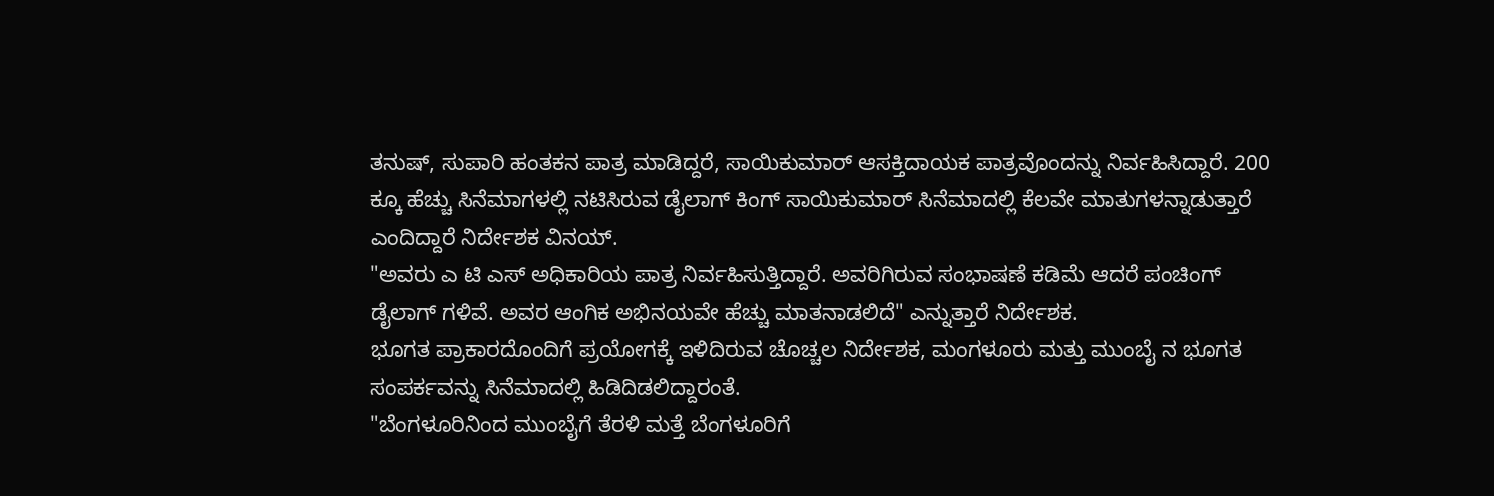ತನುಷ್, ಸುಪಾರಿ ಹಂತಕನ ಪಾತ್ರ ಮಾಡಿದ್ದರೆ, ಸಾಯಿಕುಮಾರ್ ಆಸಕ್ತಿದಾಯಕ ಪಾತ್ರವೊಂದನ್ನು ನಿರ್ವಹಿಸಿದ್ದಾರೆ. 200 ಕ್ಕೂ ಹೆಚ್ಚು ಸಿನೆಮಾಗಳಲ್ಲಿ ನಟಿಸಿರುವ ಡೈಲಾಗ್ ಕಿಂಗ್ ಸಾಯಿಕುಮಾರ್ ಸಿನೆಮಾದಲ್ಲಿ ಕೆಲವೇ ಮಾತುಗಳನ್ನಾಡುತ್ತಾರೆ ಎಂದಿದ್ದಾರೆ ನಿರ್ದೇಶಕ ವಿನಯ್.
"ಅವರು ಎ ಟಿ ಎಸ್ ಅಧಿಕಾರಿಯ ಪಾತ್ರ ನಿರ್ವಹಿಸುತ್ತಿದ್ದಾರೆ. ಅವರಿಗಿರುವ ಸಂಭಾಷಣೆ ಕಡಿಮೆ ಆದರೆ ಪಂಚಿಂಗ್ ಡೈಲಾಗ್ ಗಳಿವೆ. ಅವರ ಆಂಗಿಕ ಅಭಿನಯವೇ ಹೆಚ್ಚು ಮಾತನಾಡಲಿದೆ" ಎನ್ನುತ್ತಾರೆ ನಿರ್ದೇಶಕ.
ಭೂಗತ ಪ್ರಾಕಾರದೊಂದಿಗೆ ಪ್ರಯೋಗಕ್ಕೆ ಇಳಿದಿರುವ ಚೊಚ್ಚಲ ನಿರ್ದೇಶಕ, ಮಂಗಳೂರು ಮತ್ತು ಮುಂಬೈ ನ ಭೂಗತ ಸಂಪರ್ಕವನ್ನು ಸಿನೆಮಾದಲ್ಲಿ ಹಿಡಿದಿಡಲಿದ್ದಾರಂತೆ.
"ಬೆಂಗಳೂರಿನಿಂದ ಮುಂಬೈಗೆ ತೆರಳಿ ಮತ್ತೆ ಬೆಂಗಳೂರಿಗೆ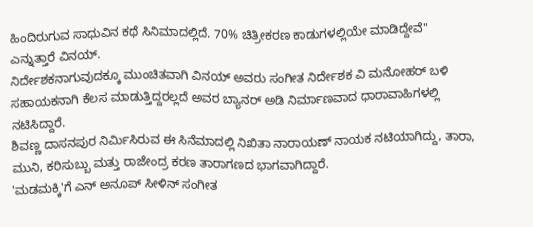ಹಿಂದಿರುಗುವ ಸಾಧುವಿನ ಕಥೆ ಸಿನಿಮಾದಲ್ಲಿದೆ. 70% ಚಿತ್ರೀಕರಣ ಕಾಡುಗಳಲ್ಲಿಯೇ ಮಾಡಿದ್ದೇವೆ" ಎನ್ನುತ್ತಾರೆ ವಿನಯ್.
ನಿರ್ದೇಶಕನಾಗುವುದಕ್ಕೂ ಮುಂಚಿತವಾಗಿ ವಿನಯ್ ಅವರು ಸಂಗೀತ ನಿರ್ದೇಶಕ ವಿ ಮನೋಹರ್ ಬಳಿ ಸಹಾಯಕನಾಗಿ ಕೆಲಸ ಮಾಡುತ್ತಿದ್ದರಲ್ಲದೆ ಅವರ ಬ್ಯಾನರ್ ಅಡಿ ನಿರ್ಮಾಣವಾದ ಧಾರಾವಾಹಿಗಳಲ್ಲಿ ನಟಿಸಿದ್ದಾರೆ.
ಶಿವಣ್ಣ ದಾಸನಪುರ ನಿರ್ಮಿಸಿರುವ ಈ ಸಿನೆಮಾದಲ್ಲಿ ನಿಖಿತಾ ನಾರಾಯಣ್ ನಾಯಕ ನಟಿಯಾಗಿದ್ದು, ತಾರಾ, ಮುನಿ, ಕರಿಸುಬ್ಬು ಮತ್ತು ರಾಜೇಂದ್ರ ಕರಣ ತಾರಾಗಣದ ಭಾಗವಾಗಿದ್ದಾರೆ.
'ಮಡಮಕ್ಕಿ'ಗೆ ಎನ್ ಅನೂಪ್ ಸೀಳಿನ್ ಸಂಗೀತ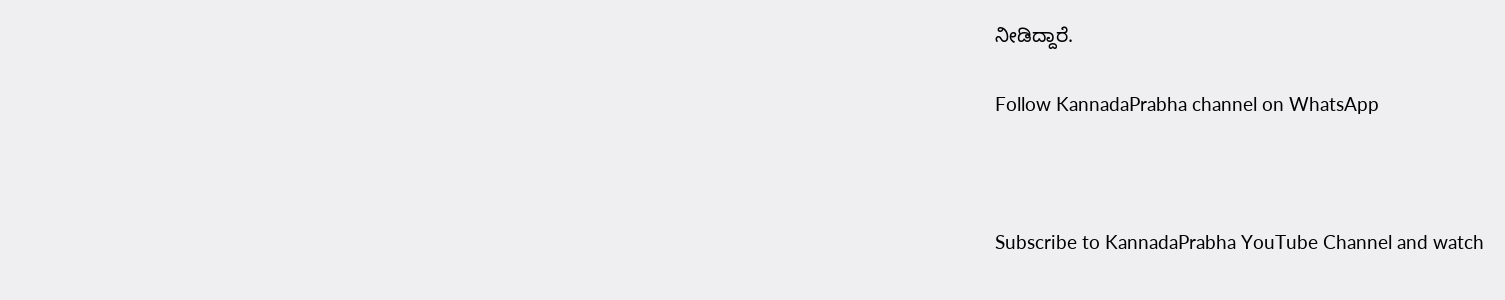ನೀಡಿದ್ದಾರೆ.

Follow KannadaPrabha channel on WhatsApp



Subscribe to KannadaPrabha YouTube Channel and watch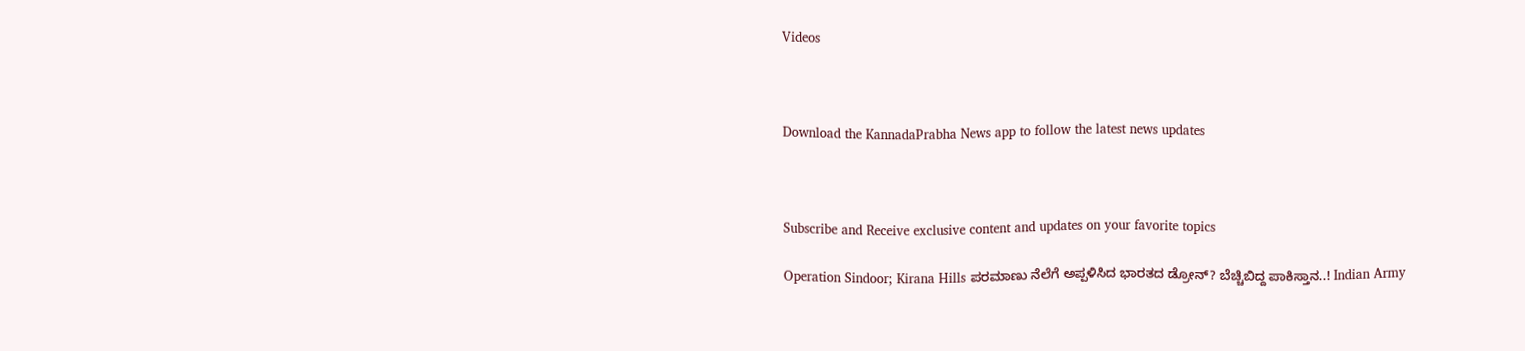Videos



Download the KannadaPrabha News app to follow the latest news updates



Subscribe and Receive exclusive content and updates on your favorite topics

Operation Sindoor; Kirana Hills ಪರಮಾಣು ನೆಲೆಗೆ ಅಪ್ಪಳಿಸಿದ ಭಾರತದ ಡ್ರೋನ್? ಬೆಚ್ಚಿಬಿದ್ದ ಪಾಕಿಸ್ತಾನ..! Indian Army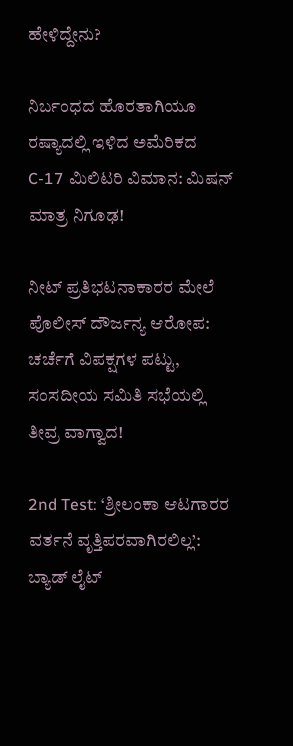ಹೇಳಿದ್ದೇನು?

ನಿರ್ಬಂಧದ ಹೊರತಾಗಿಯೂ ರಷ್ಯಾದಲ್ಲಿ ಇಳಿದ ಅಮೆರಿಕದ C-17 ಮಿಲಿಟರಿ ವಿಮಾನ: ಮಿಷನ್ ಮಾತ್ರ ನಿಗೂಢ!

ನೀಟ್ ಪ್ರತಿಭಟನಾಕಾರರ ಮೇಲೆ ಪೊಲೀಸ್ ದೌರ್ಜನ್ಯ ಆರೋಪ: ಚರ್ಚೆಗೆ ವಿಪಕ್ಷಗಳ ಪಟ್ಟು, ಸಂಸದೀಯ ಸಮಿತಿ ಸಭೆಯಲ್ಲಿ ತೀವ್ರ ವಾಗ್ವಾದ!

2nd Test: ‘ಶ್ರೀಲಂಕಾ ಆಟಗಾರರ ವರ್ತನೆ ವೃತ್ತಿಪರವಾಗಿರಲಿಲ್ಲ’: ಬ್ಯಾಡ್ ಲೈಟ್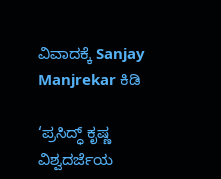ವಿವಾದಕ್ಕೆ Sanjay Manjrekar ಕಿಡಿ

‘ಪ್ರಸಿದ್ಧ್ ಕೃಷ್ಣ ವಿಶ್ವದರ್ಜೆಯ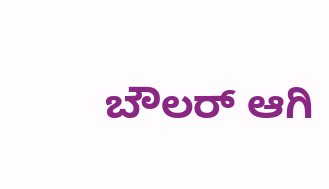ಬೌಲರ್ ಆಗಿ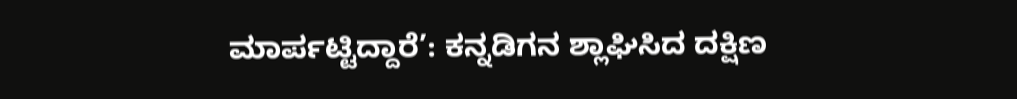ಮಾರ್ಪಟ್ಟಿದ್ದಾರೆ’: ಕನ್ನಡಿಗನ ಶ್ಲಾಘಿಸಿದ ದಕ್ಷಿಣ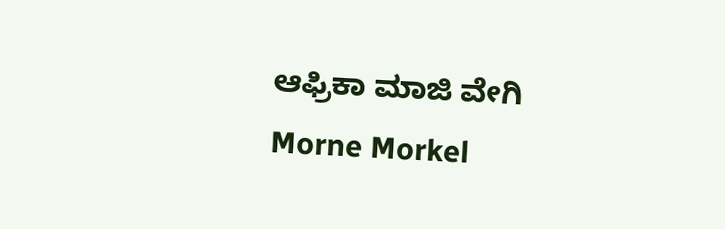ಆಫ್ರಿಕಾ ಮಾಜಿ ವೇಗಿ Morne Morkel